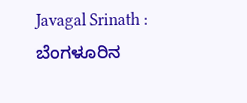Javagal Srinath : ಬೆಂಗಳೂರಿನ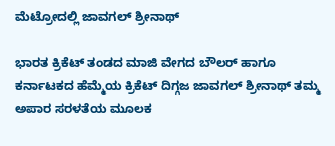ಮೆಟ್ರೋದಲ್ಲಿ ಜಾವಗಲ್ ಶ್ರೀನಾಥ್

ಭಾರತ ಕ್ರಿಕೆಟ್‌ ತಂಡದ ಮಾಜಿ ವೇಗದ ಬೌಲರ್ ಹಾಗೂ ಕರ್ನಾಟಕದ ಹೆಮ್ಮೆಯ ಕ್ರಿಕೆಟ್ ದಿಗ್ಗಜ ಜಾವಗಲ್ ಶ್ರೀನಾಥ್ ತಮ್ಮ ಅಪಾರ ಸರಳತೆಯ ಮೂಲಕ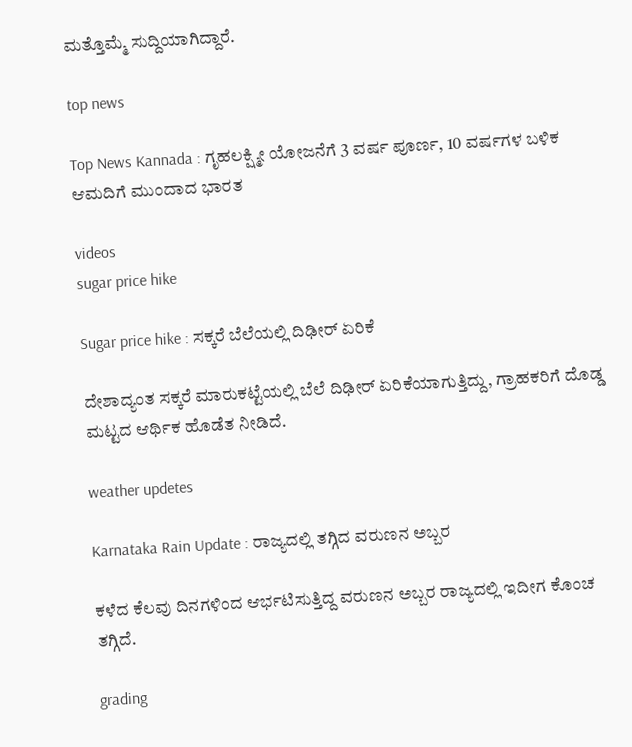ಮತ್ತೊಮ್ಮೆ ಸುದ್ದಿಯಾಗಿದ್ದಾರೆ.

top news

Top News Kannada : ಗೃಹಲಕ್ಷ್ಮೀ ಯೋಜನೆಗೆ 3 ವರ್ಷ ಪೂರ್ಣ, 10 ವರ್ಷಗಳ ಬಳಿಕ ಆಮದಿಗೆ ಮುಂದಾದ ಭಾರತ

videos
sugar price hike

Sugar price hike : ಸಕ್ಕರೆ ಬೆಲೆಯಲ್ಲಿ ದಿಢೀರ್ ಏರಿಕೆ

ದೇಶಾದ್ಯಂತ ಸಕ್ಕರೆ ಮಾರುಕಟ್ಟೆಯಲ್ಲಿ ಬೆಲೆ ದಿಢೀರ್ ಏರಿಕೆಯಾಗುತ್ತಿದ್ದು, ಗ್ರಾಹಕರಿಗೆ ದೊಡ್ಡ ಮಟ್ಟದ ಆರ್ಥಿಕ ಹೊಡೆತ ನೀಡಿದೆ.

weather updetes

Karnataka Rain Update : ರಾಜ್ಯದಲ್ಲಿ ತಗ್ಗಿದ ವರುಣನ ಅಬ್ಬರ

ಕಳೆದ ಕೆಲವು ದಿನಗಳಿಂದ ಆರ್ಭಟಿಸುತ್ತಿದ್ದ ವರುಣನ ಅಬ್ಬರ ರಾಜ್ಯದಲ್ಲಿ ಇದೀಗ ಕೊಂಚ ತಗ್ಗಿದೆ.

grading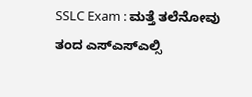SSLC Exam : ಮತ್ತೆ ತಲೆನೋವು ತಂದ ಎಸ್ಎಸ್ಎಲ್ಸಿ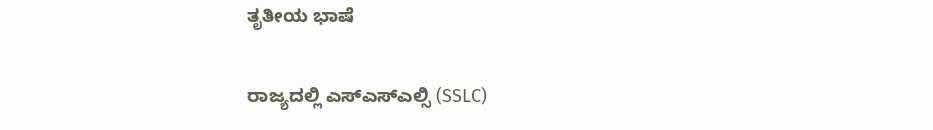ತೃತೀಯ ಭಾಷೆ

ರಾಜ್ಯದಲ್ಲಿ ಎಸ್ಎಸ್ಎಲ್ಸಿ (SSLC)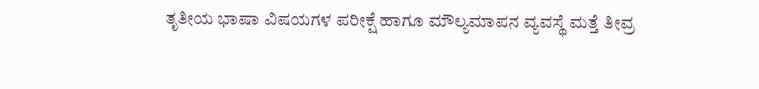ತೃತೀಯ ಭಾಷಾ ವಿಷಯಗಳ ಪರೀಕ್ಷೆ ಹಾಗೂ ಮೌಲ್ಯಮಾಪನ ವ್ಯವಸ್ಥೆ ಮತ್ತೆ ತೀವ್ರ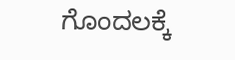ಗೊಂದಲಕ್ಕೆ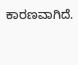ಕಾರಣವಾಗಿದೆ.